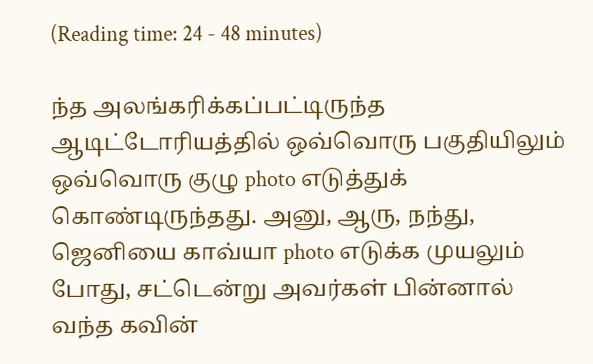(Reading time: 24 - 48 minutes)

ந்த அலங்கரிக்கப்பட்டிருந்த ஆடிட்டோரியத்தில் ஒவ்வொரு பகுதியிலும் ஒவ்வொரு குழு photo எடுத்துக் கொண்டிருந்தது. அனு, ஆரு, நந்து, ஜெனியை காவ்யா photo எடுக்க முயலும் போது, சட்டென்று அவர்கள் பின்னால் வந்த கவின்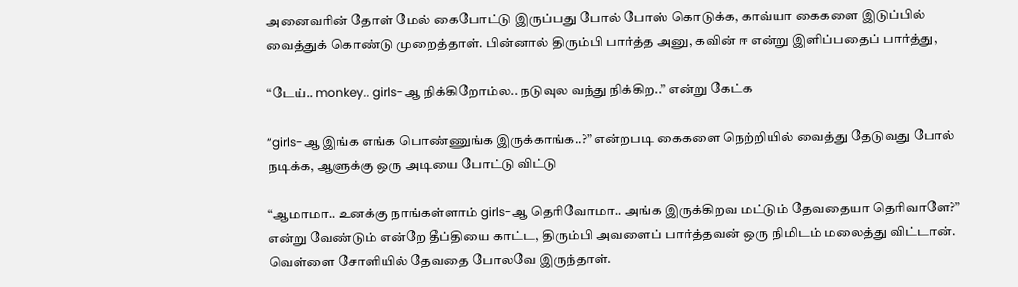அனைவரின் தோள் மேல் கைபோட்டு இருப்பது போல் போஸ் கொடுக்க, காவ்யா கைகளை இடுப்பில் வைத்துக் கொண்டு முறைத்தாள். பின்னால் திரும்பி பார்த்த அனு, கவின் ஈ என்று இளிப்பதைப் பார்த்து,

“டேய்.. monkey.. girls-ஆ நிக்கிறோம்ல.. நடுவுல வந்து நிக்கிற..” என்று கேட்க

“girls-ஆ இங்க எங்க பொண்ணுங்க இருக்காங்க..?” என்றபடி கைகளை நெற்றியில் வைத்து தேடுவது போல் நடிக்க, ஆளுக்கு ஒரு அடியை போட்டு விட்டு

“ஆமாமா.. உனக்கு நாங்கள்ளாம் girls-ஆ தெரிவோமா.. அங்க இருக்கிறவ மட்டும் தேவதையா தெரிவாளே?” என்று வேண்டும் என்றே தீப்தியை காட்ட, திரும்பி அவளைப் பார்த்தவன் ஒரு நிமிடம் மலைத்து விட்டான். வெள்ளை சோளியில் தேவதை போலவே இருந்தாள்.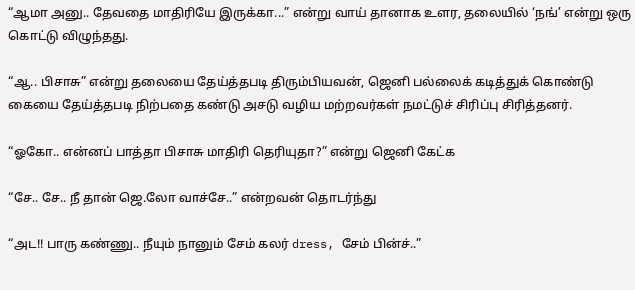“ஆமா அனு.. தேவதை மாதிரியே இருக்கா...” என்று வாய் தானாக உளர, தலையில் ‘நங்’ என்று ஒரு கொட்டு விழுந்தது.

“ஆ.. பிசாசு” என்று தலையை தேய்த்தபடி திரும்பியவன், ஜெனி பல்லைக் கடித்துக் கொண்டு கையை தேய்த்தபடி நிற்பதை கண்டு அசடு வழிய மற்றவர்கள் நமட்டுச் சிரிப்பு சிரித்தனர்.

“ஓகோ.. என்னப் பாத்தா பிசாசு மாதிரி தெரியுதா?” என்று ஜெனி கேட்க

“சே.. சே.. நீ தான் ஜெ.லோ வாச்சே..” என்றவன் தொடர்ந்து

“அட!! பாரு கண்ணு.. நீயும் நானும் சேம் கலர் dress, சேம் பின்ச்..”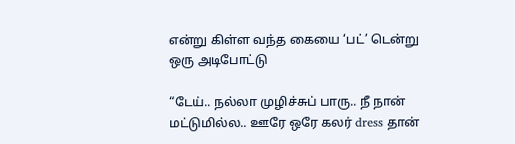என்று கிள்ள வந்த கையை ‘பட்’ டென்று ஒரு அடிபோட்டு

“டேய்.. நல்லா முழிச்சுப் பாரு.. நீ நான் மட்டுமில்ல.. ஊரே ஒரே கலர் dress தான்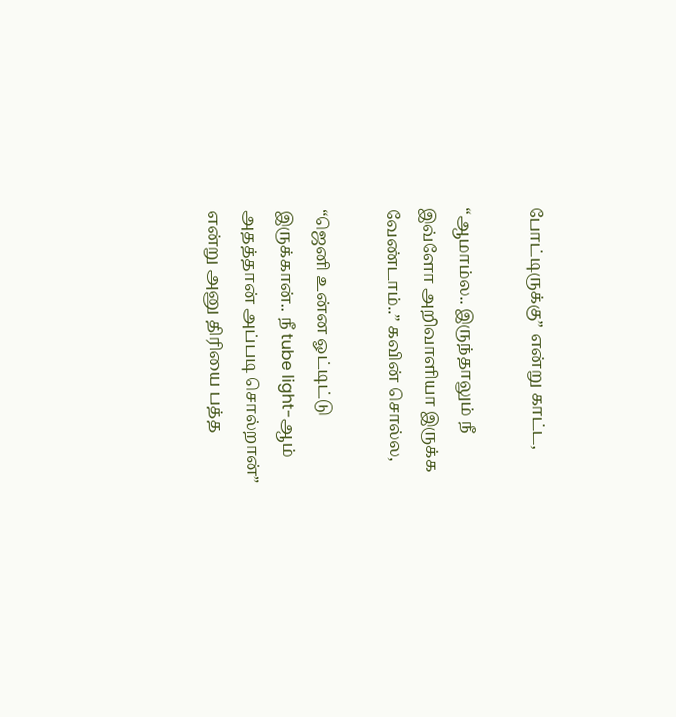போட்டிருக்கு” என்று காட்ட,

“ஆமாம்ல.. இருந்தாலும் நீ இவ்ளோ அறிவாளியா இருக்க வேண்டாம்..” கவின் சொல்ல,

“ஜெனி உன்ன ஓட்டிட்டு இருக்கான்.. நீ tube light-ஆம் அதத்தான் அப்படி சொல்றான்” என்று அனு திரியை பத்த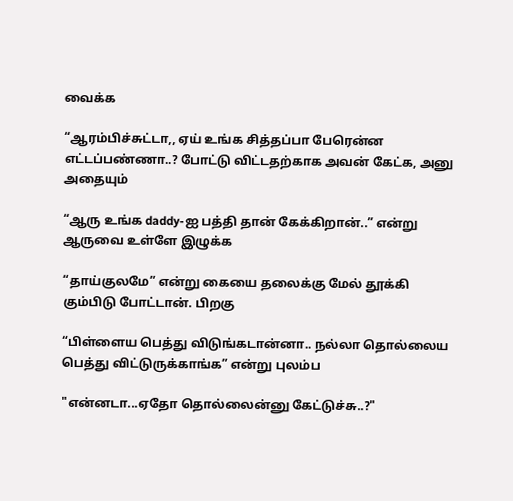வைக்க

“ஆரம்பிச்சுட்டா,, ஏய் உங்க சித்தப்பா பேரென்ன எட்டப்பண்ணா..? போட்டு விட்டதற்காக அவன் கேட்க, அனு அதையும்

“ஆரு உங்க daddy-ஐ பத்தி தான் கேக்கிறான்..” என்று ஆருவை உள்ளே இழுக்க

“தாய்குலமே” என்று கையை தலைக்கு மேல் தூக்கி கும்பிடு போட்டான். பிறகு

“பிள்ளைய பெத்து விடுங்கடான்னா.. நல்லா தொல்லைய பெத்து விட்டுருக்காங்க” என்று புலம்ப

"என்னடா...ஏதோ தொல்லைன்னு கேட்டுச்சு..?"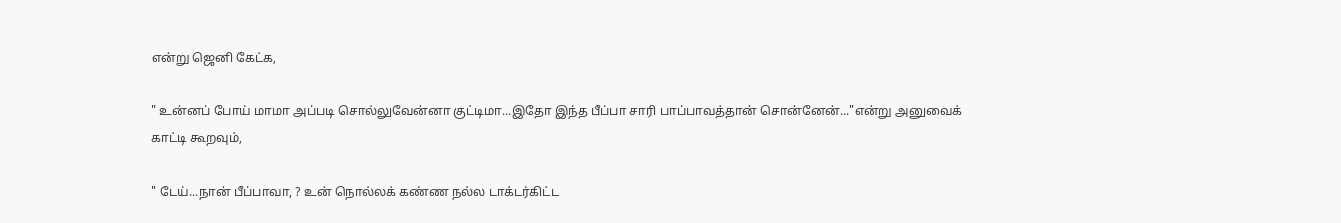என்று ஜெனி கேட்க,

" உன்னப் போய் மாமா அப்படி சொல்லுவேன்னா குட்டிமா...இதோ இந்த பீப்பா சாரி பாப்பாவத்தான் சொன்னேன்..."என்று அனுவைக் காட்டி கூறவும்,

" டேய்...நான் பீப்பாவா, ? உன் நொல்லக் கண்ண நல்ல டாக்டர்கிட்ட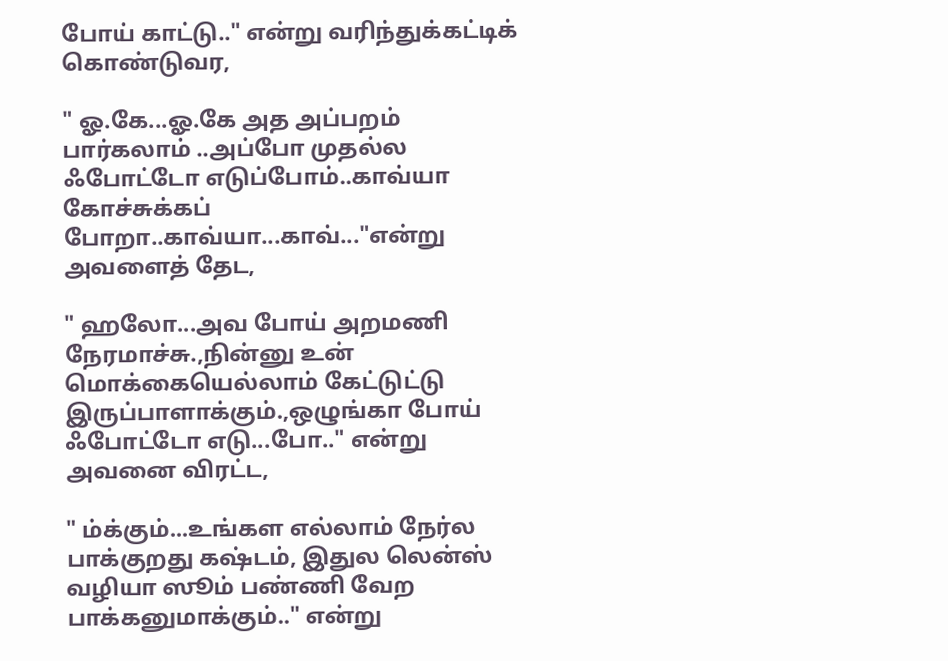போய் காட்டு.." என்று வரிந்துக்கட்டிக் கொண்டுவர,

" ஓ.கே...ஓ.கே அத அப்பறம் பார்கலாம் ..அப்போ முதல்ல ஃபோட்டோ எடுப்போம்..காவ்யா கோச்சுக்கப் போறா..காவ்யா...காவ்..."என்று அவளைத் தேட,

" ஹலோ...அவ போய் அறமணி நேரமாச்சு.,நின்னு உன் மொக்கையெல்லாம் கேட்டுட்டு இருப்பாளாக்கும்.,ஒழுங்கா போய் ஃபோட்டோ எடு...போ.." என்று அவனை விரட்ட,

" ம்க்கும்...உங்கள எல்லாம் நேர்ல பாக்குறது கஷ்டம், இதுல லென்ஸ் வழியா ஸூம் பண்ணி வேற பாக்கனுமாக்கும்.." என்று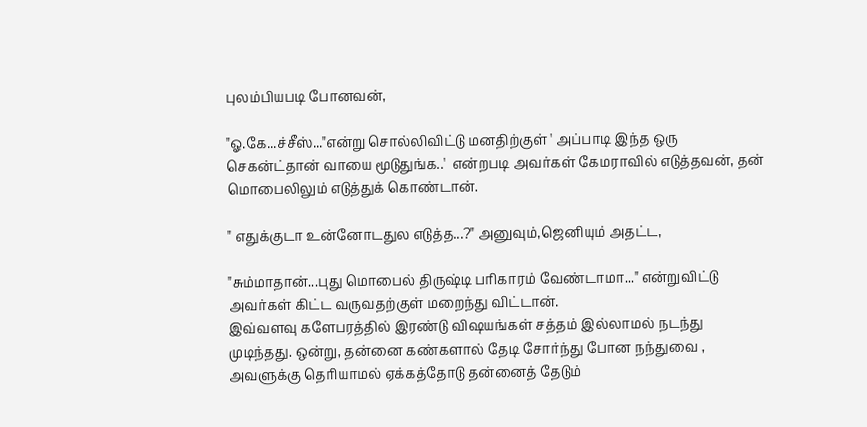புலம்பியபடி போனவன்,

"ஓ.கே...ச்சீஸ்..."என்று சொல்லிவிட்டு மனதிற்குள் ' அப்பாடி இந்த ஒரு செகன்ட்தான் வாயை மூடுதுங்க..'  என்றபடி அவர்கள் கேமராவில் எடுத்தவன், தன் மொபைலிலும் எடுத்துக் கொண்டான்.

" எதுக்குடா உன்னோடதுல எடுத்த...?" அனுவும்,ஜெனியும் அதட்ட,

"சும்மாதான்...புது மொபைல் திருஷ்டி பரிகாரம் வேண்டாமா..." என்றுவிட்டு அவர்கள் கிட்ட வருவதற்குள் மறைந்து விட்டான்.
இவ்வளவு களேபரத்தில் இரண்டு விஷயங்கள் சத்தம் இல்லாமல் நடந்து முடிந்தது. ஒன்று, தன்னை கண்களால் தேடி சோர்ந்து போன நந்துவை , அவளுக்கு தெரியாமல் ஏக்கத்தோடு தன்னைத் தேடும்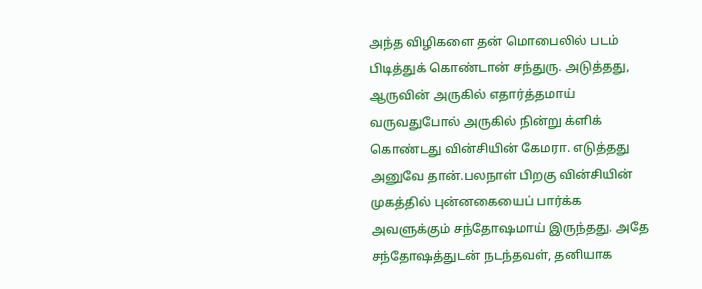அந்த விழிகளை தன் மொபைலில் படம் பிடித்துக் கொண்டான் சந்துரு. அடுத்தது, ஆருவின் அருகில் எதார்த்தமாய் வருவதுபோல் அருகில் நின்று க்ளிக் கொண்டது வின்சியின் கேமரா. எடுத்தது அனுவே தான்.பலநாள் பிறகு வின்சியின் முகத்தில் புன்னகையைப் பார்க்க அவளுக்கும் சந்தோஷமாய் இருந்தது. அதே சந்தோஷத்துடன் நடந்தவள், தனியாக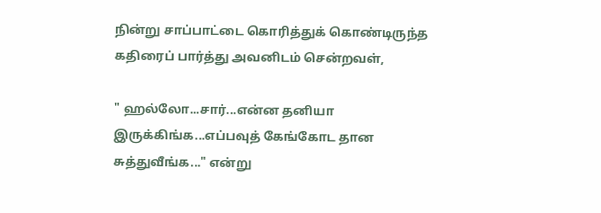நின்று சாப்பாட்டை கொரித்துக் கொண்டிருந்த கதிரைப் பார்த்து அவனிடம் சென்றவள்,

" ஹல்லோ...சார்...என்ன தனியா இருக்கிங்க...எப்பவுத் கேங்கோட தான சுத்துவீங்க..." என்று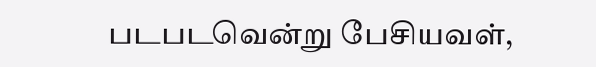படபடவென்று பேசியவள்,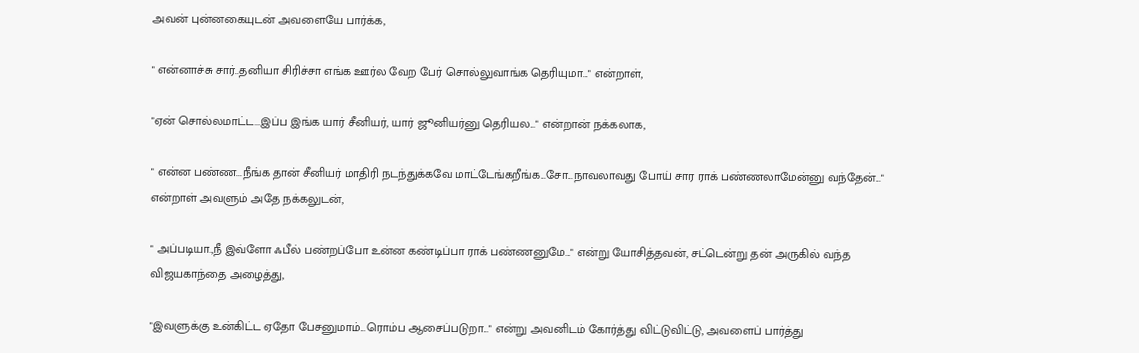அவன் புன்னகையுடன் அவளையே பார்க்க,

" என்னாச்சு சார்..தனியா சிரிச்சா எங்க ஊர்ல வேற பேர் சொல்லுவாங்க தெரியுமா..." என்றாள்,

"ஏன் சொல்லமாட்ட...இப்ப இங்க யார் சீனியர், யார் ஜூனியர்னு தெரியல..." என்றான் நக்கலாக,

" என்ன பண்ண...நீங்க தான் சீனியர் மாதிரி நடந்துக்கவே மாட்டேங்கறீங்க...சோ...நாவலாவது போய் சார ராக் பண்ணலாமேன்னு வந்தேன்..." என்றாள் அவளும் அதே நக்கலுடன்,

" அப்படியா.,நீ இவ்ளோ ஃபீல் பண்றப்போ உன்ன கண்டிப்பா ராக் பண்ணனுமே..." என்று யோசித்தவன், சட்டென்று தன் அருகில் வந்த விஜயகாந்தை அழைத்து,

"இவளுக்கு உன்கிட்ட ஏதோ பேசனுமாம்...ரொம்ப ஆசைப்படுறா..." என்று அவனிடம் கோர்த்து விட்டுவிட்டு, அவளைப் பார்த்து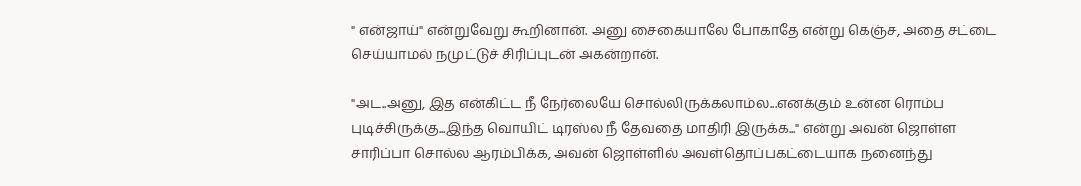" என்ஜாய்" என்றுவேறு கூறினான். அனு சைகையாலே போகாதே என்று கெஞ்ச, அதை சட்டை செய்யாமல் நமுட்டுச் சிரிப்புடன் அகன்றான்.

"அட..அனு, இத என்கிட்ட நீ நேர்லையே சொல்லிருக்கலாம்ல...எனக்கும் உன்ன ரொம்ப புடிச்சிருக்கு...இந்த வொயிட் டிரஸ்ல நீ தேவதை மாதிரி இருக்க..." என்று அவன் ஜொள்ள சாரிப்பா சொல்ல ஆரம்பிக்க, அவன் ஜொள்ளில் அவள்தொப்பகட்டையாக நனைந்து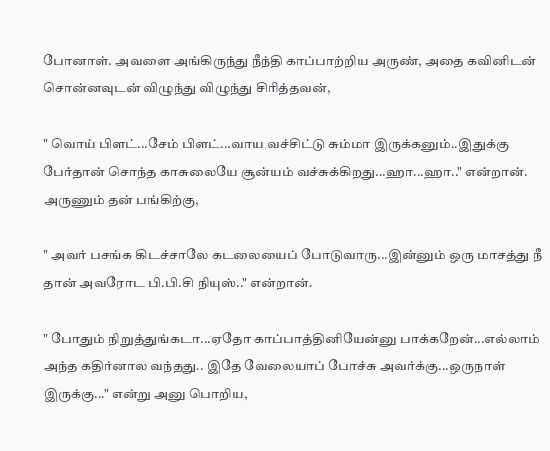போனாள். அவளை அங்கிருந்து நீந்தி காப்பாற்றிய அருண், அதை கவினிடன் சொன்னவுடன் விழுந்து விழுந்து சிரித்தவன்,

" வொய் பிளட்...சேம் பிளட்...வாய வச்சிட்டு சும்மா இருக்கனும்..இதுக்கு பேர்தான் சொந்த காசுலையே சூன்யம் வச்சுக்கிறது...ஹா...ஹா.." என்றான். அருணும் தன் பங்கிற்கு,

" அவர் பசங்க கிடச்சாலே கடலையைப் போடுவாரு...இன்னும் ஒரு மாசத்து நீ தான் அவரோட பி.பி.சி நியுஸ்.." என்றான்.

" போதும் நிறுத்துங்கடா...ஏதோ காப்பாத்தினியேன்னு பாக்கறேன்...எல்லாம் அந்த கதிர்னால வந்தது.. இதே வேலையாப் போச்சு அவர்க்கு...ஒருநாள் இருக்கு..." என்று அனு பொறிய,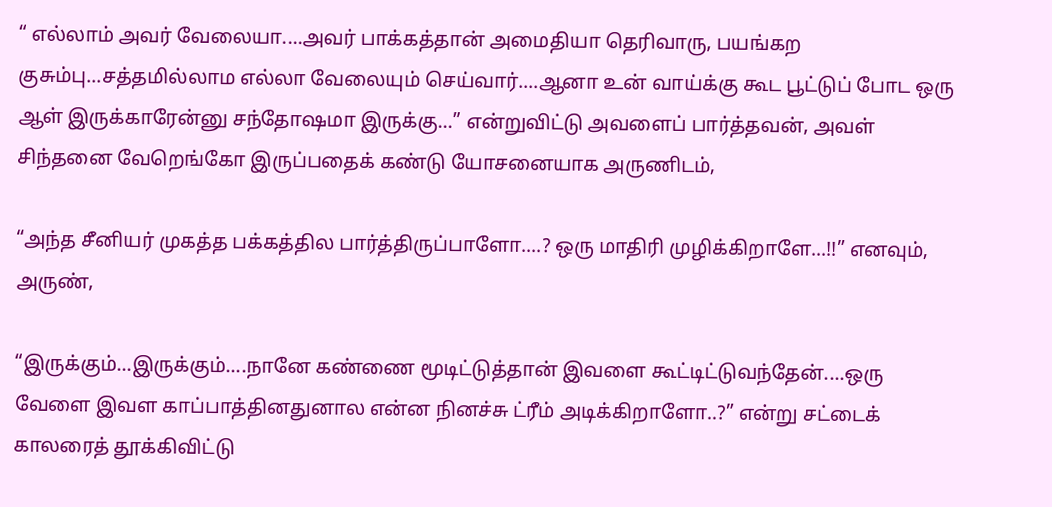“ எல்லாம் அவர் வேலையா....அவர் பாக்கத்தான் அமைதியா தெரிவாரு, பயங்கற குசும்பு...சத்தமில்லாம எல்லா வேலையும் செய்வார்....ஆனா உன் வாய்க்கு கூட பூட்டுப் போட ஒரு ஆள் இருக்காரேன்னு சந்தோஷமா இருக்கு...” என்றுவிட்டு அவளைப் பார்த்தவன், அவள் சிந்தனை வேறெங்கோ இருப்பதைக் கண்டு யோசனையாக அருணிடம்,

“அந்த சீனியர் முகத்த பக்கத்தில பார்த்திருப்பாளோ....? ஒரு மாதிரி முழிக்கிறாளே...!!” எனவும், அருண்,

“இருக்கும்...இருக்கும்....நானே கண்ணை மூடிட்டுத்தான் இவளை கூட்டிட்டுவந்தேன்....ஒரு வேளை இவள காப்பாத்தினதுனால என்ன நினச்சு ட்ரீம் அடிக்கிறாளோ..?” என்று சட்டைக் காலரைத் தூக்கிவிட்டு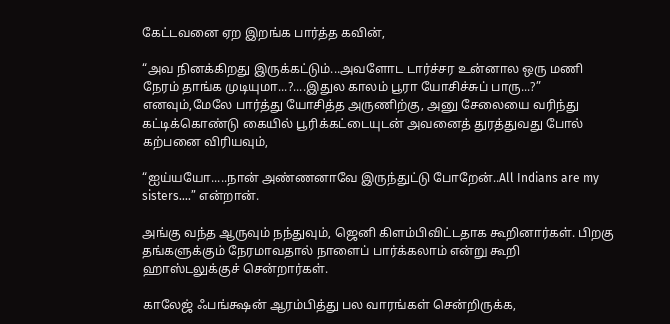கேட்டவனை ஏற இறங்க பார்த்த கவின்,

“அவ நினக்கிறது இருக்கட்டும்...அவளோட டார்ச்சர உன்னால ஒரு மணி நேரம் தாங்க முடியுமா...?....இதுல காலம் பூரா யோசிச்சுப் பாரு...?” எனவும்,மேலே பார்த்து யோசித்த அருணிற்கு, அனு சேலையை வரிந்து கட்டிக்கொண்டு கையில் பூரிக்கட்டையுடன் அவனைத் துரத்துவது போல் கற்பனை விரியவும்,

“ஐய்யயோ.....நான் அண்ணனாவே இருந்துட்டு போறேன்..All Indians are my sisters….” என்றான்.

அங்கு வந்த ஆருவும் நந்துவும், ஜெனி கிளம்பிவிட்டதாக கூறினார்கள். பிறகு தங்களுக்கும் நேரமாவதால் நாளைப் பார்க்கலாம் என்று கூறி ஹாஸ்டலுக்குச் சென்றார்கள்.

காலேஜ் ஃபங்க்ஷன் ஆரம்பித்து பல வாரங்கள் சென்றிருக்க,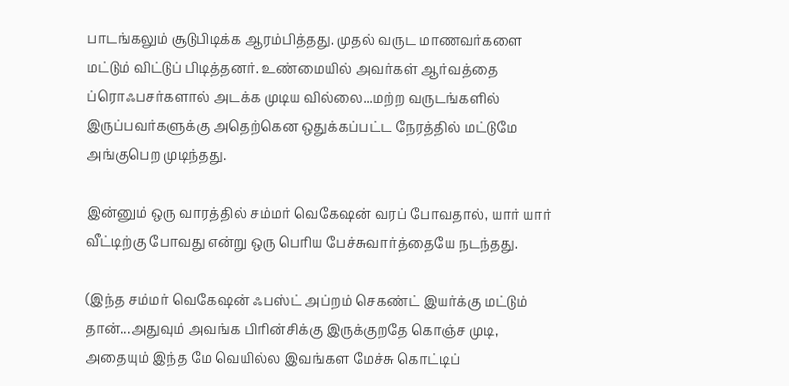பாடங்கலும் சூடுபிடிக்க ஆரம்பித்தது. முதல் வருட மாணவர்களை மட்டும் விட்டுப் பிடித்தனர். உண்மையில் அவர்கள் ஆர்வத்தை ப்ரொஃபசர்களால் அடக்க முடிய வில்லை...மற்ற வருடங்களில் இருப்பவர்களுக்கு அதெற்கென ஒதுக்கப்பட்ட நேரத்தில் மட்டுமே அங்குபெற முடிந்தது.

இன்னும் ஒரு வாரத்தில் சம்மர் வெகேஷன் வரப் போவதால், யார் யார் வீட்டிற்கு போவது என்று ஒரு பெரிய பேச்சுவார்த்தையே நடந்தது.

(இந்த சம்மர் வெகேஷன் ஃபஸ்ட் அப்றம் செகண்ட் இயர்க்கு மட்டும் தான்...அதுவும் அவங்க பிரின்சிக்கு இருக்குறதே கொஞ்ச முடி, அதையும் இந்த மே வெயில்ல இவங்கள மேச்சு கொட்டிப்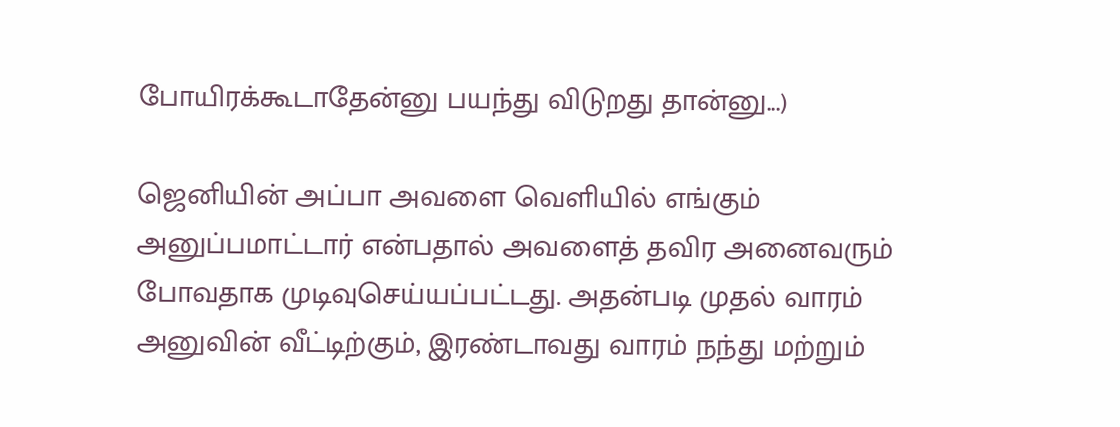போயிரக்கூடாதேன்னு பயந்து விடுறது தான்னு...)

ஜெனியின் அப்பா அவளை வெளியில் எங்கும் அனுப்பமாட்டார் என்பதால் அவளைத் தவிர அனைவரும் போவதாக முடிவுசெய்யப்பட்டது. அதன்படி முதல் வாரம் அனுவின் வீட்டிற்கும், இரண்டாவது வாரம் நந்து மற்றும்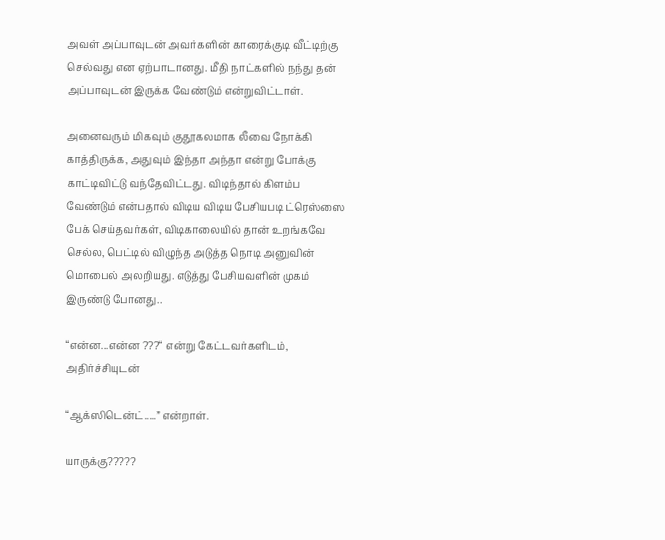அவள் அப்பாவுடன் அவர்களின் காரைக்குடி வீட்டிற்கு செல்வது என ஏற்பாடானது. மீதி நாட்களில் நந்து தன் அப்பாவுடன் இருக்க வேண்டும் என்றுவிட்டாள்.

அனைவரும் மிகவும் குதூகலமாக லீவை நோக்கி காத்திருக்க, அதுவும் இந்தா அந்தா என்று போக்கு காட்டிவிட்டு வந்தேவிட்டது. விடிந்தால் கிளம்ப வேண்டும் என்பதால் விடிய விடிய பேசியபடி ட்ரெஸ்ஸை பேக் செய்தவர்கள், விடிகாலையில் தான் உறங்கவே செல்ல, பெட்டில் விழுந்த அடுத்த நொடி அனுவின் மொபைல் அலறியது. எடுத்து பேசியவளின் முகம் இருண்டு போனது..

“என்ன...என்ன ???“ என்று கேட்டவர்களிடம், அதிர்ச்சியுடன்

“ஆக்ஸிடென்ட்.....” என்றாள்.

யாருக்கு?????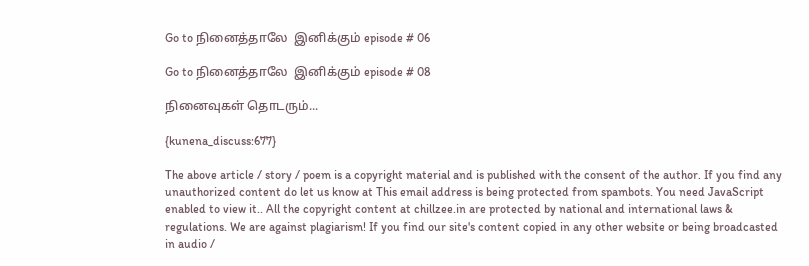Go to நினைத்தாலே  இனிக்கும் episode # 06

Go to நினைத்தாலே  இனிக்கும் episode # 08

நினைவுகள் தொடரும்...

{kunena_discuss:677}

The above article / story / poem is a copyright material and is published with the consent of the author. If you find any unauthorized content do let us know at This email address is being protected from spambots. You need JavaScript enabled to view it.. All the copyright content at chillzee.in are protected by national and international laws & regulations. We are against plagiarism! If you find our site's content copied in any other website or being broadcasted in audio /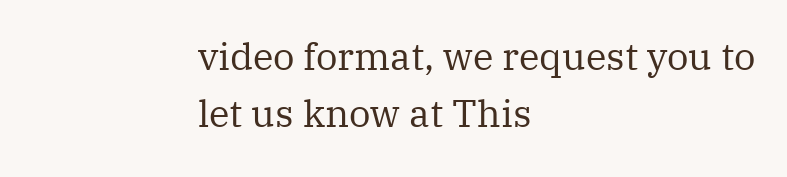video format, we request you to let us know at This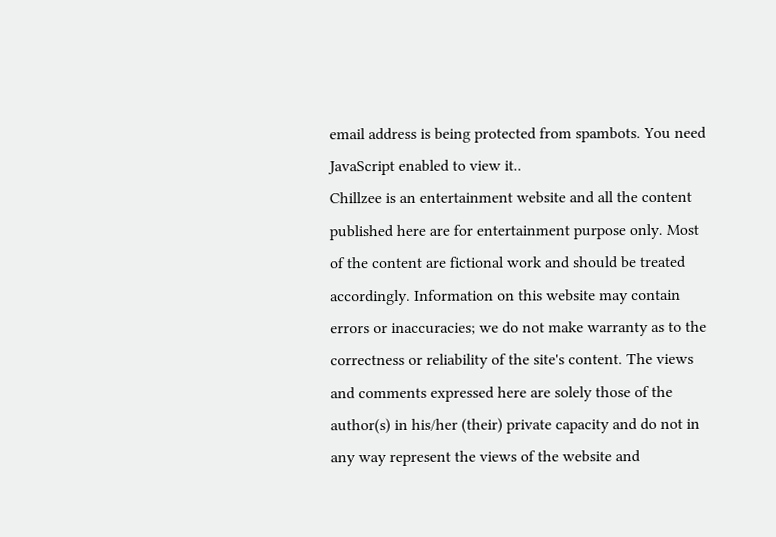email address is being protected from spambots. You need JavaScript enabled to view it..
Chillzee is an entertainment website and all the content published here are for entertainment purpose only. Most of the content are fictional work and should be treated accordingly. Information on this website may contain errors or inaccuracies; we do not make warranty as to the correctness or reliability of the site's content. The views and comments expressed here are solely those of the author(s) in his/her (their) private capacity and do not in any way represent the views of the website and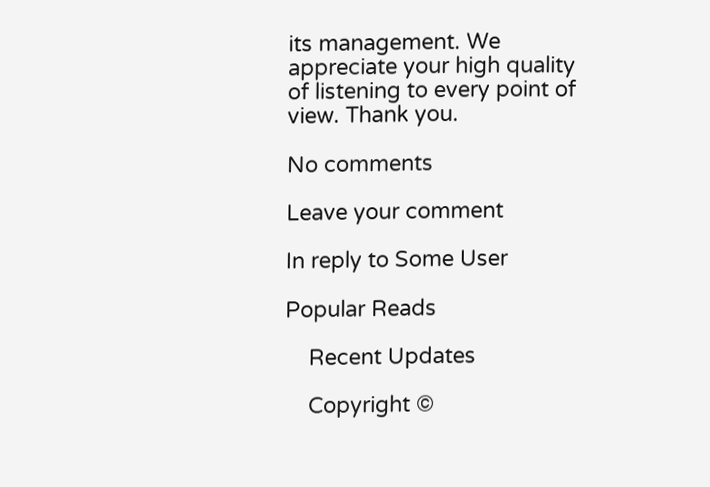its management. We appreciate your high quality of listening to every point of view. Thank you.

No comments

Leave your comment

In reply to Some User

Popular Reads

    Recent Updates

    Copyright ©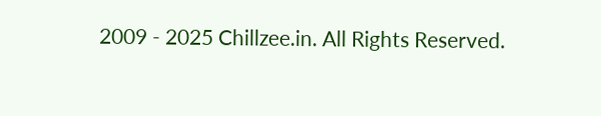2009 - 2025 Chillzee.in. All Rights Reserved.